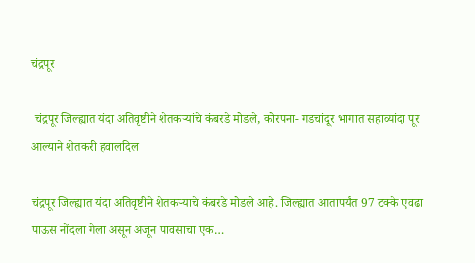चंद्रपूर

 चंद्रपूर जिल्ह्यात यंदा अतिवृष्टीने शेतकऱ्यांचे कंबरडे मोडले, कोरपना- गडचांदूर भागात सहाव्यांदा पूर आल्याने शेतकरी हवालदिल

चंद्रपूर जिल्ह्यात यंदा अतिवृष्टीने शेतकऱ्याचे कंबरडे मोडले आहे. जिल्ह्यात आतापर्यंत 97 टक्के एवढा पाऊस नोंदला गेला असून अजून पावसाचा एक…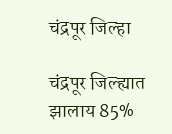चंद्रपूर जिल्हा

चंद्रपूर जिल्ह्यात झालाय 85%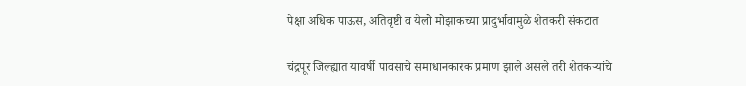पेक्षा अधिक पाऊस, अतिवृष्टी व येलो मोझाकच्या प्रादुर्भावामुळे शेतकरी संकटात

चंद्रपूर जिल्ह्यात यावर्षी पावसाचे समाधानकारक प्रमाण झाले असले तरी शेतकऱ्यांचे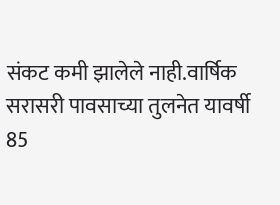संकट कमी झालेले नाही.वार्षिक सरासरी पावसाच्या तुलनेत यावर्षी 85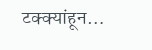टक्क्यांहून…